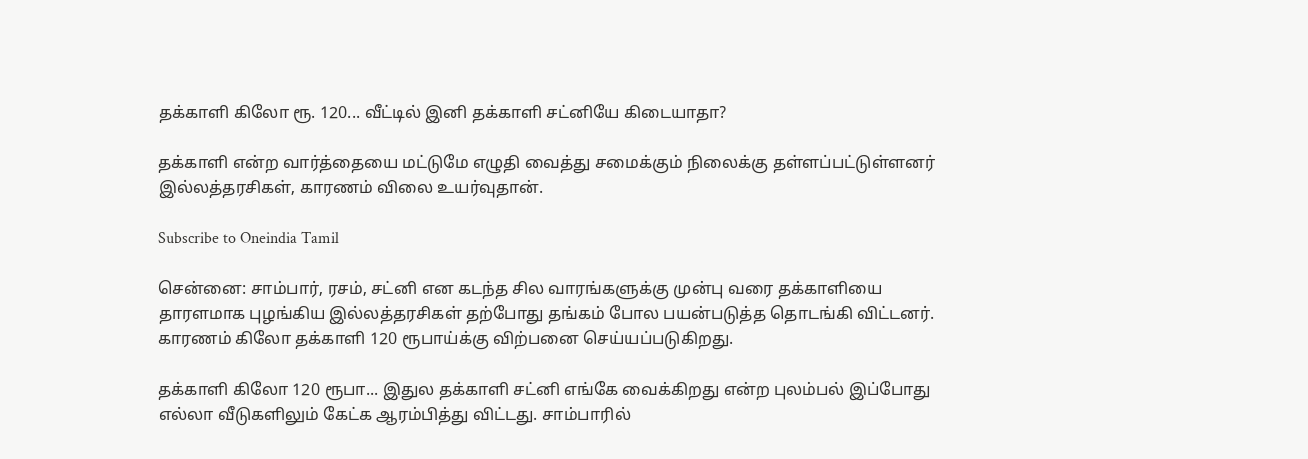தக்காளி கிலோ ரூ. 120... வீட்டில் இனி தக்காளி சட்னியே கிடையாதா?

தக்காளி என்ற வார்த்தையை மட்டுமே எழுதி வைத்து சமைக்கும் நிலைக்கு தள்ளப்பட்டுள்ளனர் இல்லத்தரசிகள், காரணம் விலை உயர்வுதான்.

Subscribe to Oneindia Tamil

சென்னை: சாம்பார், ரசம், சட்னி என கடந்த சில வாரங்களுக்கு முன்பு வரை தக்காளியை தாரளமாக புழங்கிய இல்லத்தரசிகள் தற்போது தங்கம் போல பயன்படுத்த தொடங்கி விட்டனர். காரணம் கிலோ தக்காளி 120 ரூபாய்க்கு விற்பனை செய்யப்படுகிறது.

தக்காளி கிலோ 120 ரூபா... இதுல தக்காளி சட்னி எங்கே வைக்கிறது என்ற புலம்பல் இப்போது எல்லா வீடுகளிலும் கேட்க ஆரம்பித்து விட்டது. சாம்பாரில்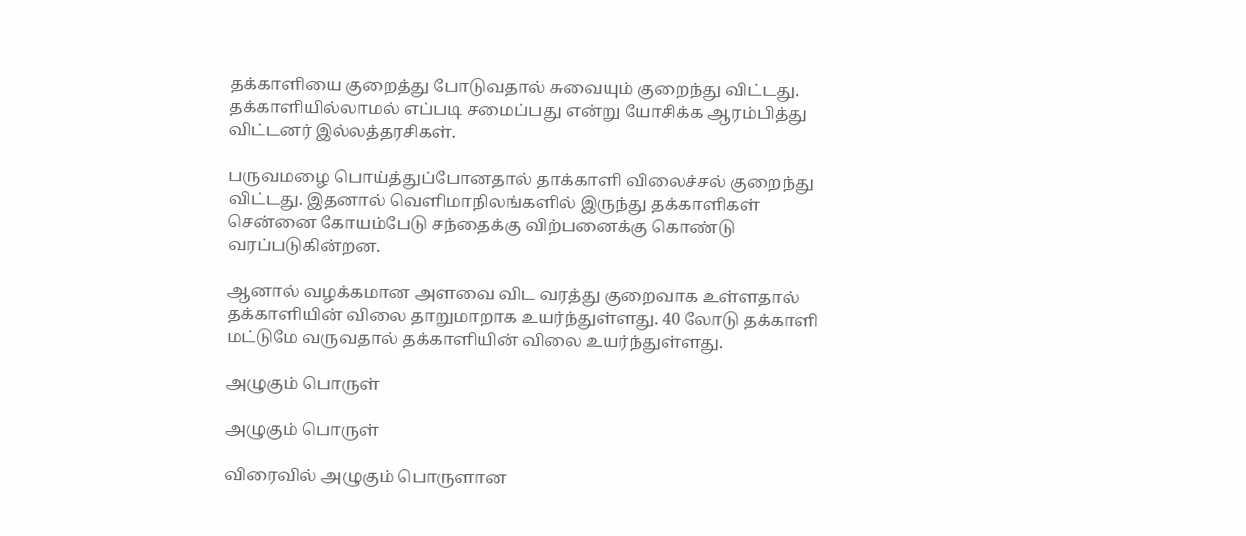தக்காளியை குறைத்து போடுவதால் சுவையும் குறைந்து விட்டது. தக்காளியில்லாமல் எப்படி சமைப்பது என்று யோசிக்க ஆரம்பித்து விட்டனர் இல்லத்தரசிகள்.

பருவமழை பொய்த்துப்போனதால் தாக்காளி விலைச்சல் குறைந்து விட்டது. இதனால் வெளிமாநிலங்களில் இருந்து தக்காளிகள் சென்னை கோயம்பேடு சந்தைக்கு விற்பனைக்கு கொண்டு வரப்படுகின்றன.

ஆனால் வழக்கமான அளவை விட வரத்து குறைவாக உள்ளதால் தக்காளியின் விலை தாறுமாறாக உயர்ந்துள்ளது. 40 லோடு தக்காளி மட்டுமே வருவதால் தக்காளியின் விலை உயர்ந்துள்ளது.

அழுகும் பொருள்

அழுகும் பொருள்

விரைவில் அழுகும் பொருளான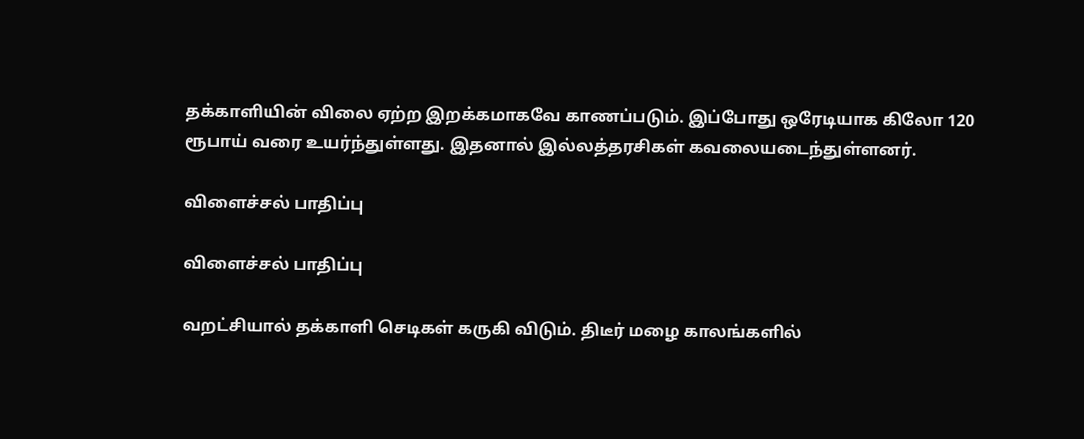தக்காளியின் விலை ஏற்ற இறக்கமாகவே காணப்படும். இப்போது ஒரேடியாக கிலோ 120 ரூபாய் வரை உயர்ந்துள்ளது. இதனால் இல்லத்தரசிகள் கவலையடைந்துள்ளனர்.

விளைச்சல் பாதிப்பு

விளைச்சல் பாதிப்பு

வறட்சியால் தக்காளி செடிகள் கருகி விடும். திடீர் மழை காலங்களில்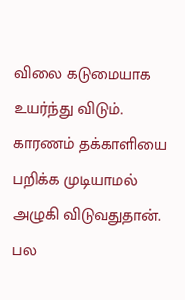விலை கடுமையாக உயர்ந்து விடும். காரணம் தக்காளியை பறிக்க முடியாமல் அழுகி விடுவதுதான். பல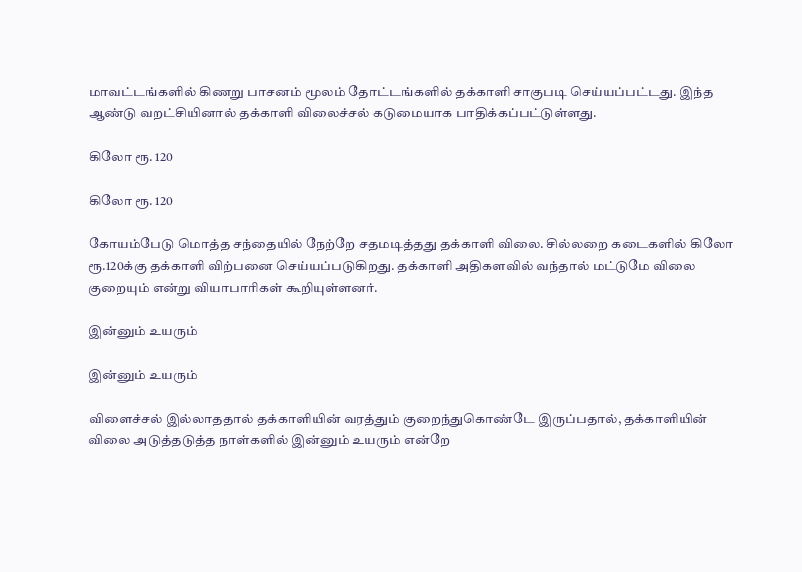மாவட்டங்களில் கிணறு பாசனம் மூலம் தோட்டங்களில் தக்காளி சாகுபடி செய்யப்பட்டது. இந்த ஆண்டு வறட்சியினால் தக்காளி விலைச்சல் கடுமையாக பாதிக்கப்பட்டுள்ளது.

கிலோ ரூ. 120

கிலோ ரூ. 120

கோயம்பேடு மொத்த சந்தையில் நேற்றே சதமடித்தது தக்காளி விலை. சில்லறை கடைகளில் கிலோ ரூ.120க்கு தக்காளி விற்பனை செய்யப்படுகிறது. தக்காளி அதிகளவில் வந்தால் மட்டுமே விலை குறையும் என்று வியாபாரிகள் கூறியுள்ளனர்.

இன்னும் உயரும்

இன்னும் உயரும்

விளைச்சல் இல்லாததால் தக்காளியின் வரத்தும் குறைந்துகொண்டே இருப்பதால், தக்காளியின் விலை அடுத்தடுத்த நாள்களில் இன்னும் உயரும் என்றே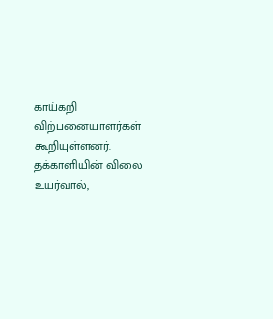காய்கறி விற்பனையாளர்கள் கூறியுள்ளனர். தக்காளியின் விலை உயர்வால்,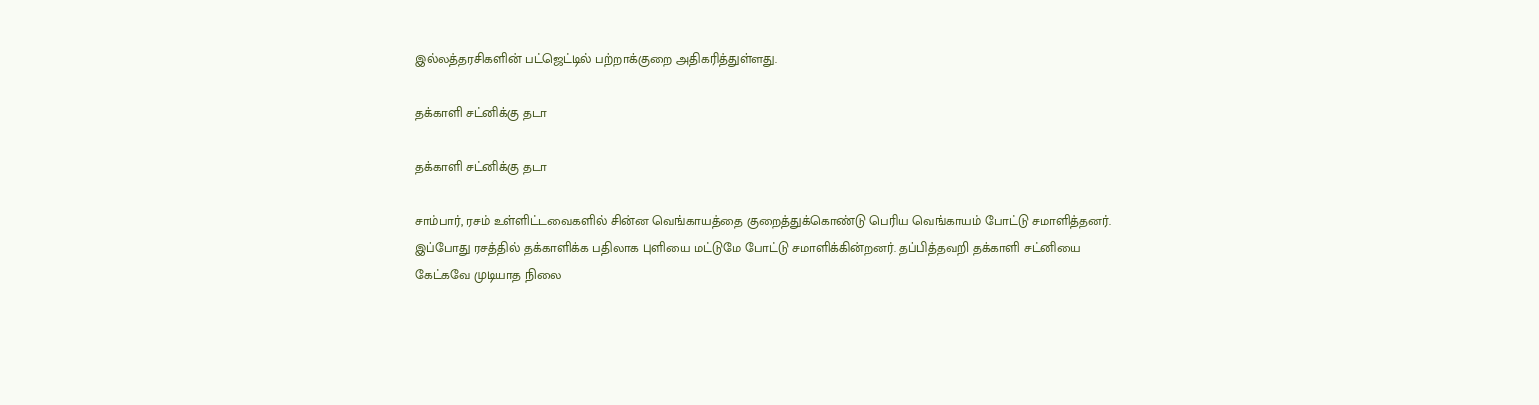இல்லத்தரசிகளின் பட்ஜெட்டில் பற்றாக்குறை அதிகரித்துள்ளது.

தக்காளி சட்னிக்கு தடா

தக்காளி சட்னிக்கு தடா

சாம்பார், ரசம் உள்ளிட்டவைகளில் சின்ன வெங்காயத்தை குறைத்துக்கொண்டு பெரிய வெங்காயம் போட்டு சமாளித்தனர். இப்போது ரசத்தில் தக்காளிக்க பதிலாக புளியை மட்டுமே போட்டு சமாளிக்கின்றனர். தப்பித்தவறி தக்காளி சட்னியை கேட்கவே முடியாத நிலை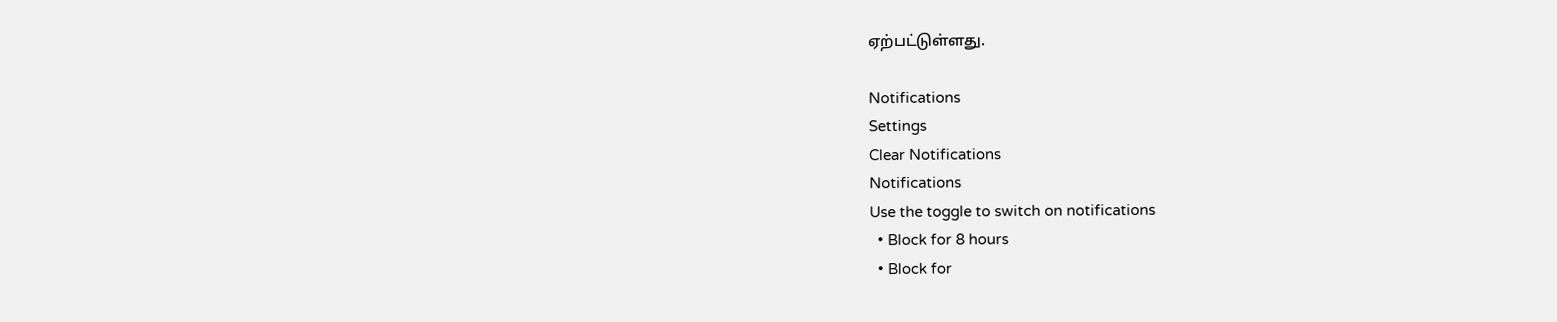ஏற்பட்டுள்ளது.

Notifications
Settings
Clear Notifications
Notifications
Use the toggle to switch on notifications
  • Block for 8 hours
  • Block for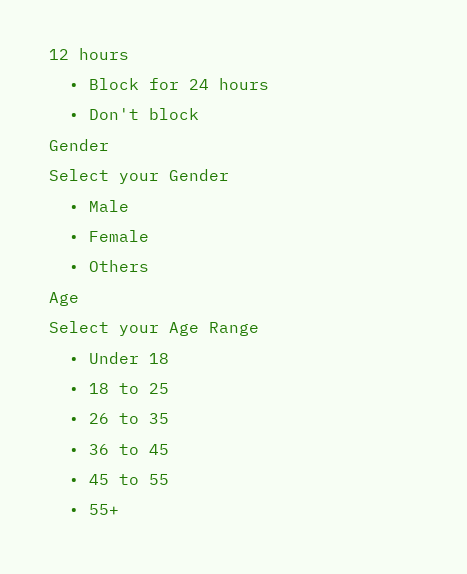12 hours
  • Block for 24 hours
  • Don't block
Gender
Select your Gender
  • Male
  • Female
  • Others
Age
Select your Age Range
  • Under 18
  • 18 to 25
  • 26 to 35
  • 36 to 45
  • 45 to 55
  • 55+